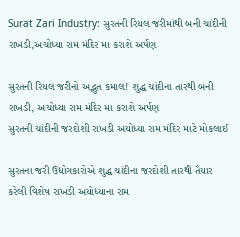Surat Zari Industry: સુરતની રિયલ જરીમાંથી બની ચાંદીની રાખડી,અચોધ્યા રામ મંદિર મા કરાશે અર્પણ

સુરતની રિયલ જરીનો અદ્ભુત કમાલ! શુદ્ધ ચાંદીના તારથી બની રાખડી, અચોધ્યા રામ મંદિર મા કરાશે અર્પણ
સુરતની ચાંદીની જરદોશી રાખડી અયોધ્યા રામ મંદિર માટે મોકલાઈ

સુરતના જરી ઉદ્યોગકારોએ શુદ્ધ ચાંદીના જરદોશી તારથી તૈયાર કરેલી વિશેષ રાખડી અયોધ્યાના રામ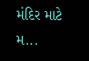મંદિર માટે મ...